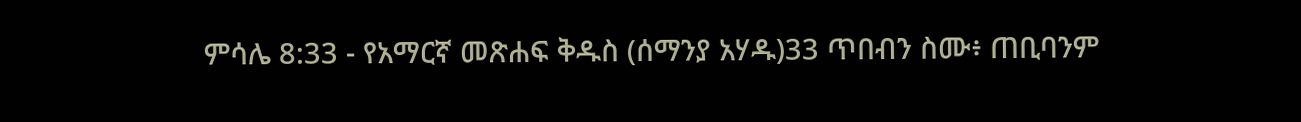ምሳሌ 8:33 - የአማርኛ መጽሐፍ ቅዱስ (ሰማንያ አሃዱ)33 ጥበብን ስሙ፥ ጠቢባንም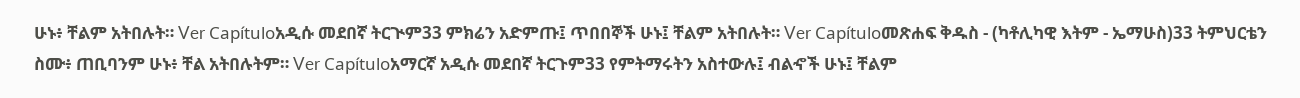ሁኑ፥ ቸልም አትበሉት። Ver Capítuloአዲሱ መደበኛ ትርጒም33 ምክሬን አድምጡ፤ ጥበበኞች ሁኑ፤ ቸልም አትበሉት። Ver Capítuloመጽሐፍ ቅዱስ - (ካቶሊካዊ እትም - ኤማሁስ)33 ትምህርቴን ስሙ፥ ጠቢባንም ሁኑ፥ ቸል አትበሉትም። Ver Capítuloአማርኛ አዲሱ መደበኛ ትርጉም33 የምትማሩትን አስተውሉ፤ ብልኆች ሁኑ፤ ቸልም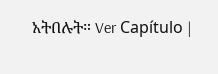አትበሉት። Ver Capítulo |